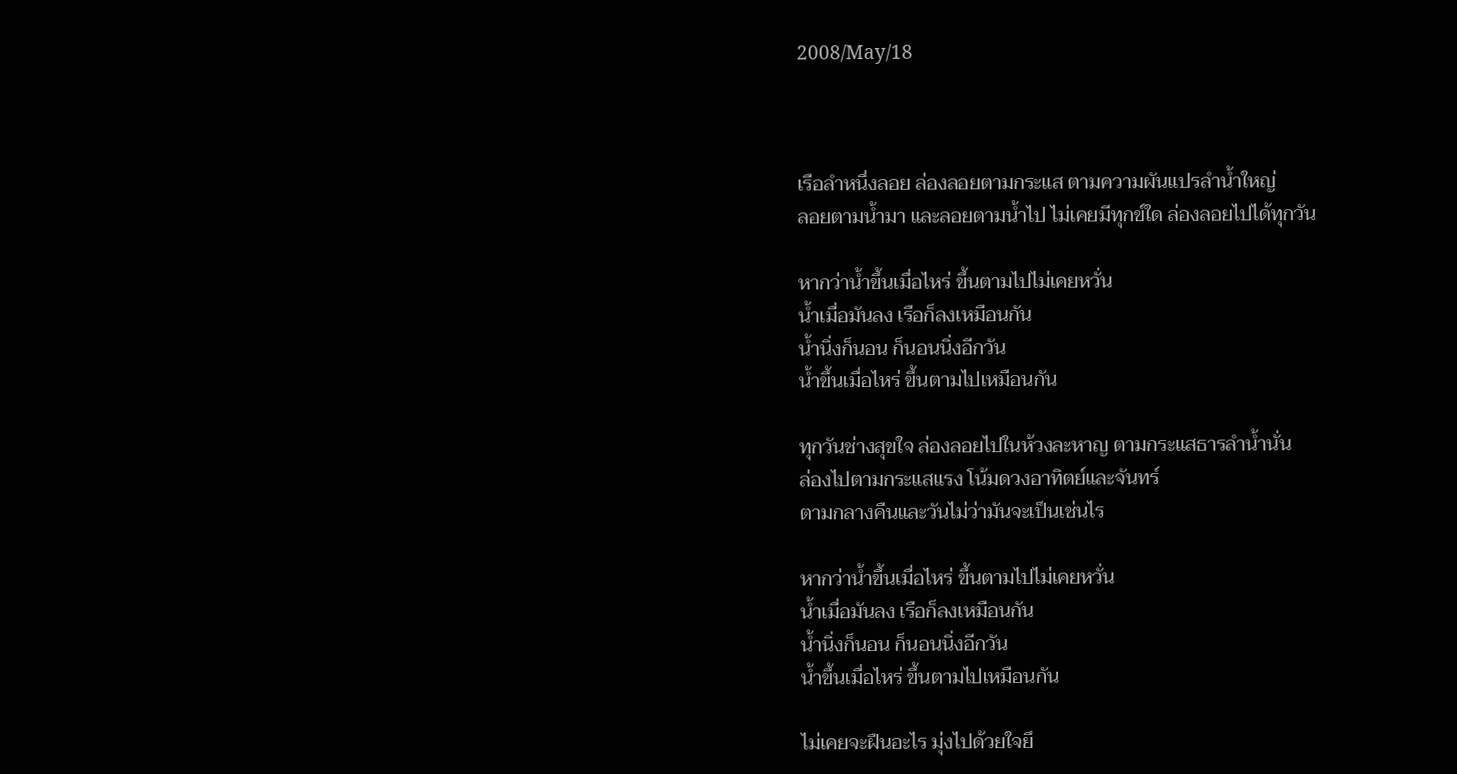2008/May/18



เรือลำหนึ่งลอย ล่องลอยตามกระแส ตามความผันแปรลำน้ำใหญ่
ลอยตามน้ำมา และลอยตามน้ำไป ไม่เคยมีทุกข์ใด ล่องลอยไปได้ทุกวัน

หากว่าน้ำขึ้นเมื่อไหร่ ขึ้นตามไปไม่เคยหวั่น
น้ำเมื่อมันลง เรือก็ลงเหมือนกัน
น้ำนิ่งก็นอน ก็นอนนิ่งอีกวัน
น้ำขึ้นเมื่อไหร่ ขึ้นตามไปเหมือนกัน

ทุกวันช่างสุขใจ ล่องลอยไปในห้วงละหาญ ตามกระแสธารลำน้ำนั่น
ล่องไปตามกระแสแรง โน้มดวงอาทิตย์และจันทร์
ตามกลางคืนและวันไม่ว่ามันจะเป็นเช่นไร

หากว่าน้ำขึ้นเมื่อไหร่ ขึ้นตามไปไม่เคยหวั่น
น้ำเมื่อมันลง เรือก็ลงเหมือนกัน
น้ำนิ่งก็นอน ก็นอนนิ่งอีกวัน
น้ำขึ้นเมื่อไหร่ ขึ้นตามไปเหมือนกัน

ไม่เคยจะฝืนอะไร มุ่งไปด้วยใจยึ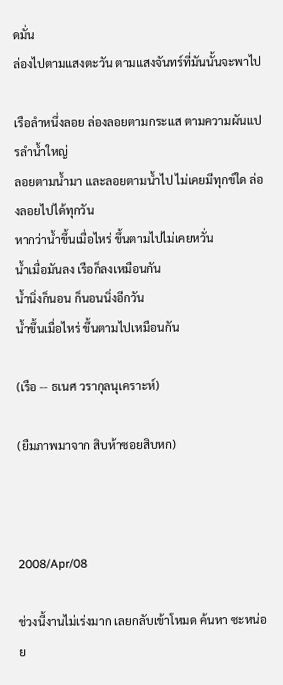ดมั่น
ล่องไปตามแสงตะวัน ตามแสงจันทร์ที่มันนั้นจะพาไป

เรือลำหนึ่งลอย ล่องลอยตามกระแส ตามความผันแปรลำน้ำใหญ่
ลอยตามน้ำมา และลอยตามน้ำไป ไม่เคยมีทุกข์ใด ล่องลอยไปได้ทุกวัน
หากว่าน้ำขึ้นเมื่อไหร่ ขึ้นตามไปไม่เคยหวั่น
น้ำเมื่อมันลง เรือก็ลงเหมือนกัน
น้ำนิ่งก็นอน ก็นอนนิ่งอีกวัน
น้ำขึ้นเมื่อไหร่ ขึ้นตามไปเหมือนกัน

(เรือ -- ธเนศ วรากุลนุเคราะห์)

(ยืมภาพมาจาก สิบห้าซอยสิบหก)



2008/Apr/08

ช่วงนี้งานไม่เร่งมาก เลยกลับเข้าโหมด ค้นหา ซะหน่อย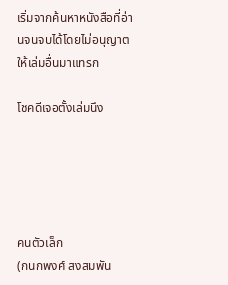เริ่มจากค้นหาหนังสือที่อ่านจนจบได้โดยไม่อนุญาตให้เล่มอื่นมาแทรก

โชคดีเจอตั้งเล่มนึง





คนตัวเล็ก
(กนกพงศ์ สงสมพัน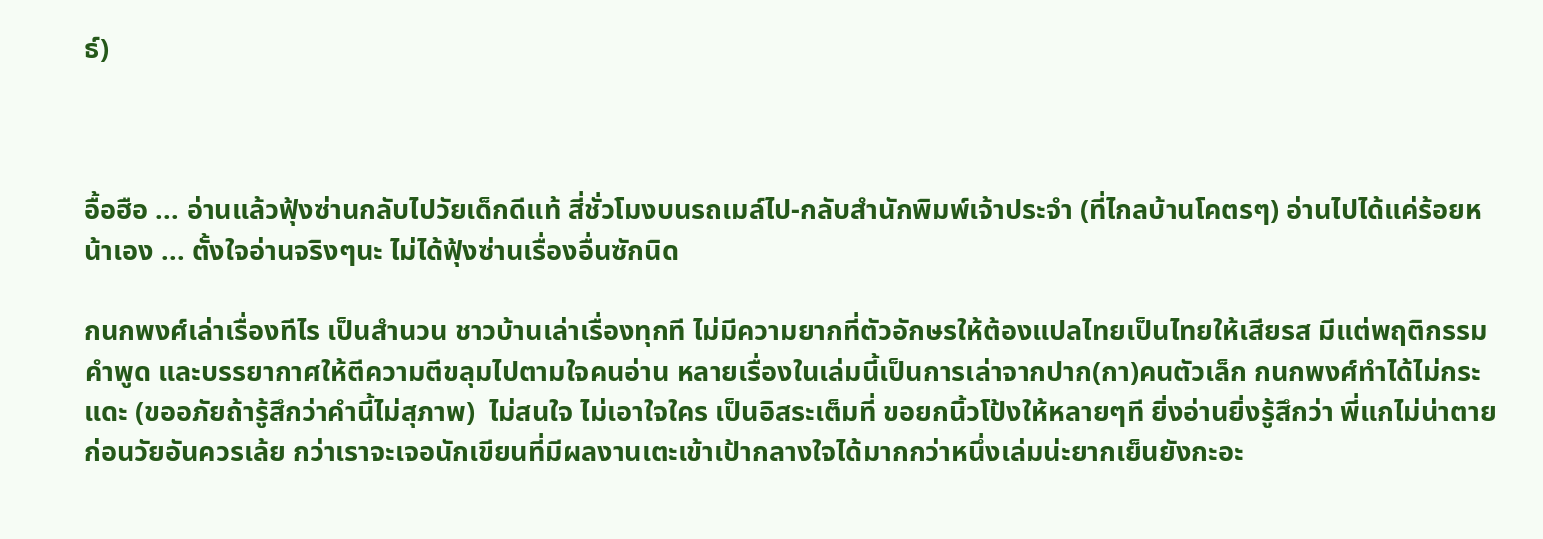ธ์)



อื้อฮือ ... อ่านแล้วฟุ้งซ่านกลับไปวัยเด็กดีแท้ สี่ชั่วโมงบนรถเมล์ไป-กลับสำนักพิมพ์เจ้าประจำ (ที่ไกลบ้านโคตรๆ) อ่านไปได้แค่ร้อยหน้าเอง ... ตั้งใจอ่านจริงๆนะ ไม่ได้ฟุ้งซ่านเรื่องอื่นซักนิด

กนกพงศ์เล่าเรื่องทีไร เป็นสำนวน ชาวบ้านเล่าเรื่องทุกที ไม่มีความยากที่ตัวอักษรให้ต้องแปลไทยเป็นไทยให้เสียรส มีแต่พฤติกรรม คำพูด และบรรยากาศให้ตีความตีขลุมไปตามใจคนอ่าน หลายเรื่องในเล่มนี้เป็นการเล่าจากปาก(กา)คนตัวเล็ก กนกพงศ์ทำได้ไม่กระแดะ (ขออภัยถ้ารู้สึกว่าคำนี้ไม่สุภาพ)  ไม่สนใจ ไม่เอาใจใคร เป็นอิสระเต็มที่ ขอยกนิ้วโป้งให้หลายๆที ยิ่งอ่านยิ่งรู้สึกว่า พี่แกไม่น่าตายก่อนวัยอันควรเล้ย กว่าเราจะเจอนักเขียนที่มีผลงานเตะเข้าเป้ากลางใจได้มากกว่าหนึ่งเล่มน่ะยากเย็นยังกะอะ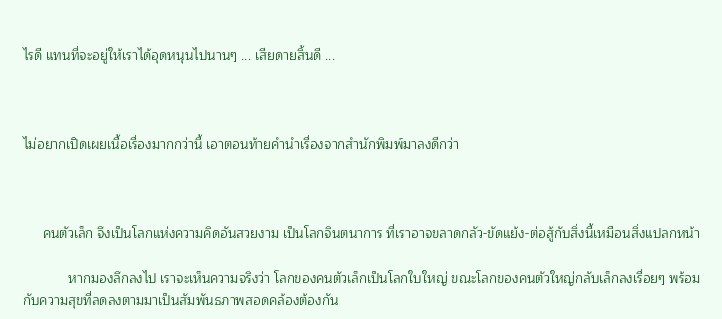ไรดี แทนที่จะอยู่ให้เราได้อุดหนุนไปนานๆ ... เสียดายสิ้นดี ...



ไม่อยากเปิดเผยเนื้อเรื่องมากกว่านี้ เอาตอนท้ายคำนำเรื่องจากสำนักพิมพ์มาลงดีกว่า



     คนตัวเล็ก จึงเป็นโลกแห่งความคิดอันสวยงาม เป็นโลกจินตนาการ ที่เราอาจขลาดกลัว-ขัดแย้ง-ต่อสู้กับสิ่งนี้เหมือนสิ่งแปลกหน้า

            หากมองลึกลงไป เราจะเห็นความจริงว่า โลกของคนตัวเล็กเป็นโลกใบใหญ่ ขณะโลกของคนตัวใหญ่กลับเล็กลงเรื่อยๆ พร้อมกับความสุขที่ลดลงตามมาเป็นสัมพันธภาพสอดคล้องต้องกัน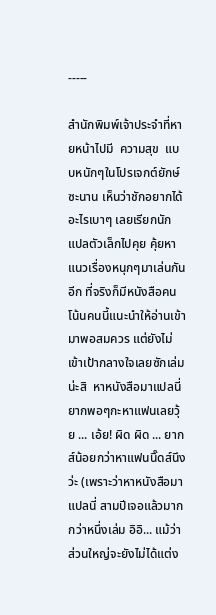-----

สำนักพิมพ์เจ้าประจำที่หายหน้าไปมี  ความสุข  แบบหนักๆในโปรเจกต์ยักษ์ซะนาน เห็นว่าชักอยากได้อะไรเบาๆ เลยเรียกนักแปลตัวเล็กไปคุย คุ้ยหาแนวเรื่องหนุกๆมาเล่นกันอีก ที่จริงก็มีหนังสือคนโน้นคนนี้แนะนำให้อ่านเข้ามาพอสมควร แต่ยังไม่เข้าเป้ากลางใจเลยซักเล่มน่ะสิ  หาหนังสือมาแปลนี่ยากพอๆกะหาแฟนเลยวุ้ย ... เอ้ย! ผิด ผิด ... ยากส์น้อยกว่าหาแฟนนิ๊ดส์นึงว่ะ (เพราะว่าหาหนังสือมาแปลนี่ สามปีเจอแล้วมากกว่าหนึ่งเล่ม อิอิ... แม้ว่าส่วนใหญ่จะยังไม่ได้แต่ง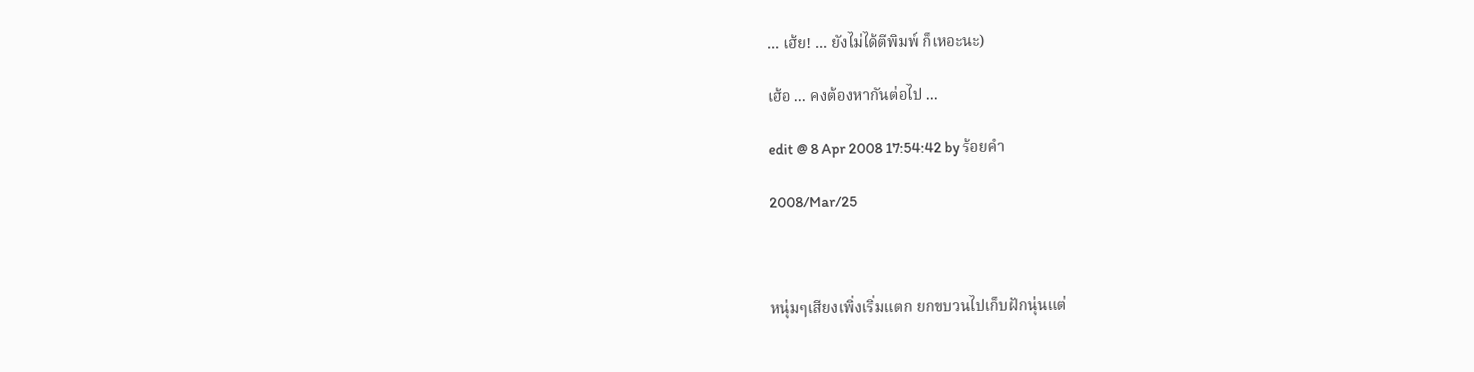... เฮ้ย! ... ยังไม่ได้ตีพิมพ์ ก็เหอะนะ)

เฮ้อ ... คงต้องหากันต่อไป ...

edit @ 8 Apr 2008 17:54:42 by ร้อยคำ

2008/Mar/25



หนุ่มๆเสียงเพิ่งเริ่มแตก ยกขบวนไปเก็บฝักนุ่นแต่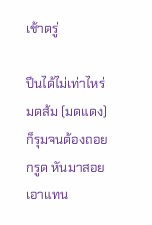เช้าตรู่

ปีนได้ไม่เท่าไหร่ มดส้ม (มดแดง) ก็รุมจนต้องถอยกรูด หันมาสอยเอาแทน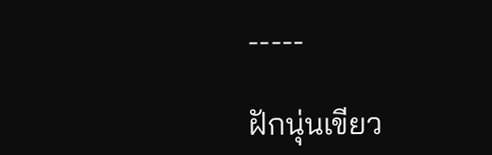-----

ฝักนุ่นเขียว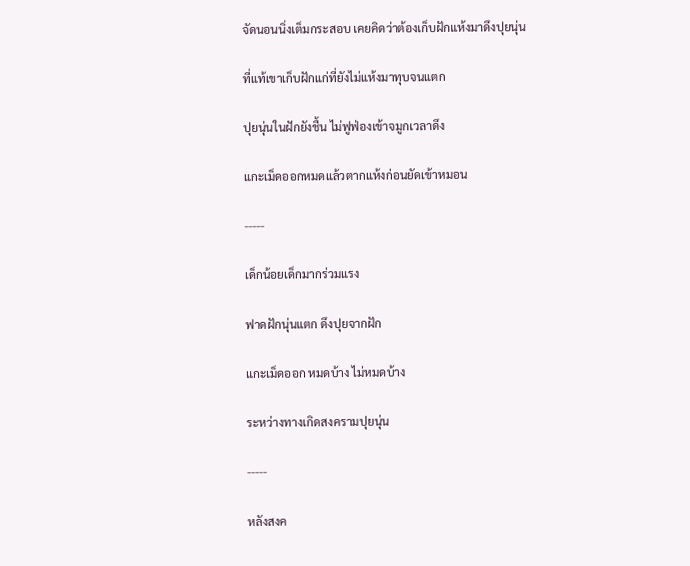จัดนอนนิ่งเต็มกระสอบ เคยคิดว่าต้องเก็บฝักแห้งมาดึงปุยนุ่น

ที่แท้เขาเก็บฝักแก่ที่ยังไม่แห้งมาทุบจนแตก

ปุยนุ่นในฝักยังชื้น ไม่ฟูฟ่องเข้าจมูกเวลาดึง

แกะเม็ดออกหมดแล้วตากแห้งก่อนยัดเข้าหมอน

-----

เด็กน้อยเด็กมากร่วมแรง

ฟาดฝักนุ่นแตก ดึงปุยจากฝัก

แกะเม็ดออก หมดบ้าง ไม่หมดบ้าง

ระหว่างทางเกิดสงครามปุยนุ่น

-----

หลังสงค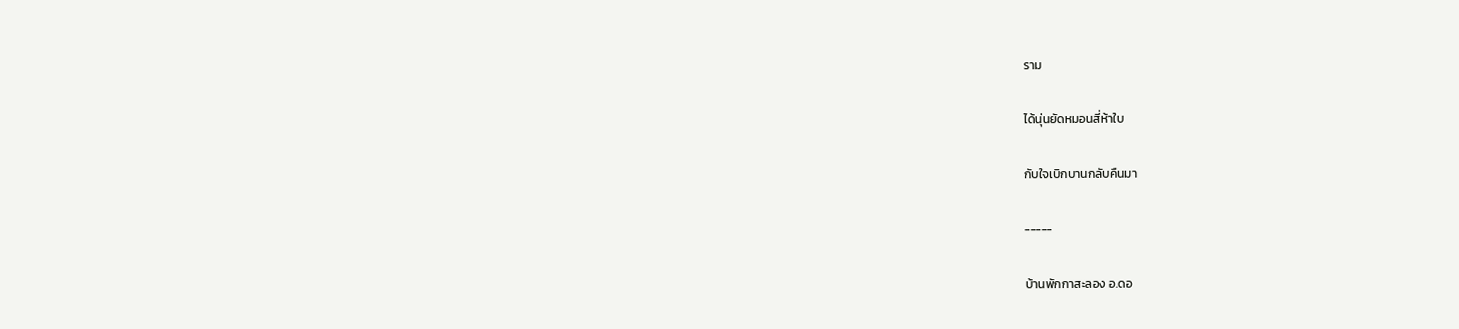ราม

ได้นุ่นยัดหมอนสี่ห้าใบ

กับใจเบิกบานกลับคืนมา

-----

บ้านพักกาสะลอง อ.ดอ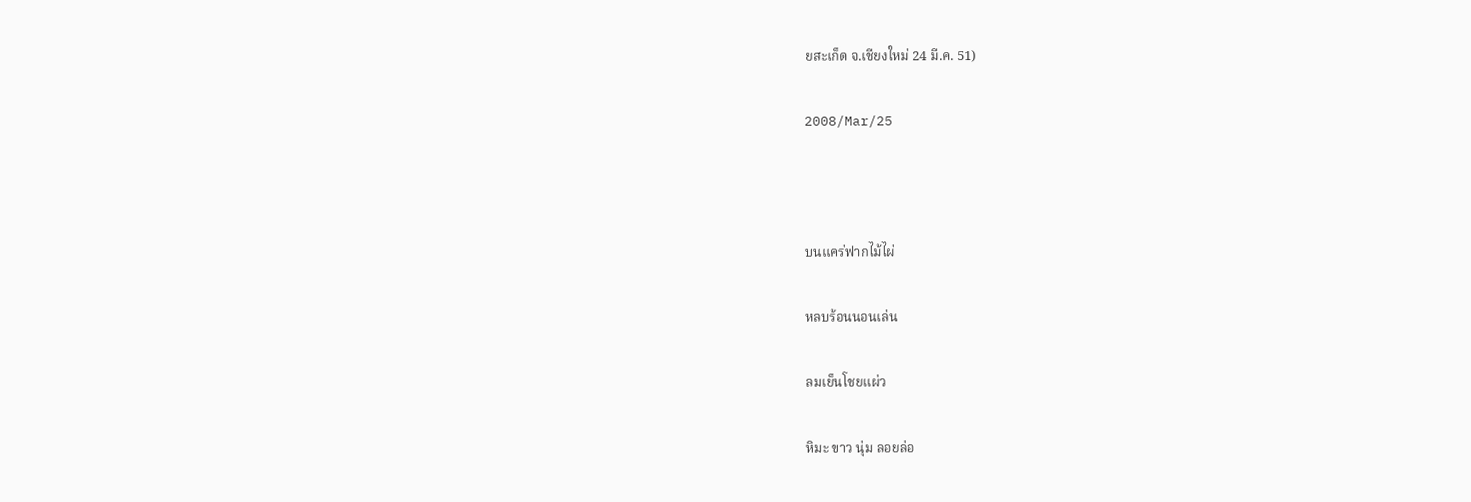ยสะเก็ด จ.เชียงใหม่ 24 มี.ค. 51)

2008/Mar/25



บนแคร่ฟากไม้ไผ่

หลบร้อนนอนเล่น

ลมเย็นโชยแผ่ว

หิมะ ขาว นุ่ม ลอยล่อ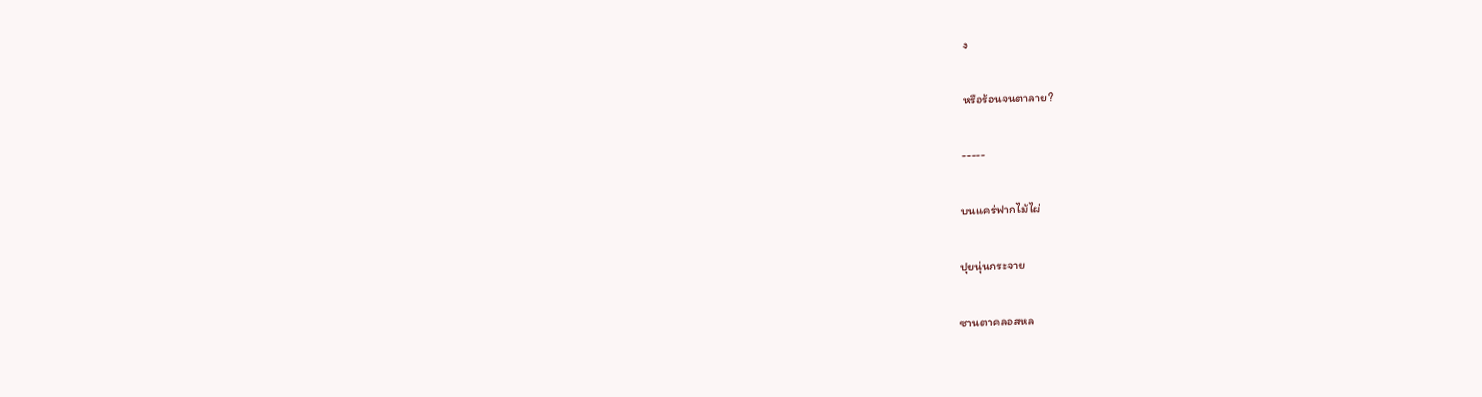ง

หรือร้อนจนตาลาย?

-----

บนแคร่ฟากไม้ไผ่

ปุยนุ่นกระจาย

ซานตาคลอสหล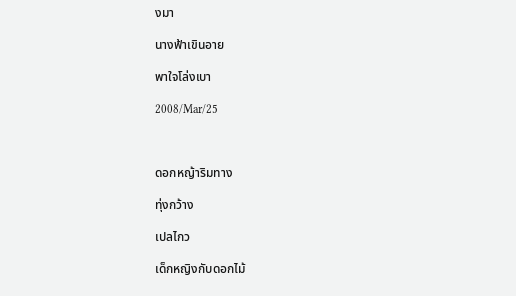งมา

นางฟ้าเขินอาย

พาใจโล่งเบา

2008/Mar/25



ดอกหญ้าริมทาง

ทุ่งกว้าง

เปลไกว

เด็กหญิงกับดอกไม้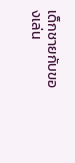เด็กชายกับของเล่น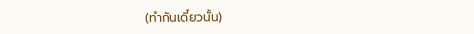(ทำกันเดี๋ยวนั้น)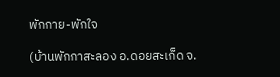พักกาย-พักใจ

(บ้านพักกาสะลอง อ.ดอยสะเก็ด จ.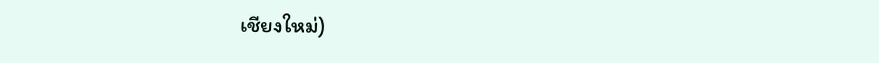เชียงใหม่)